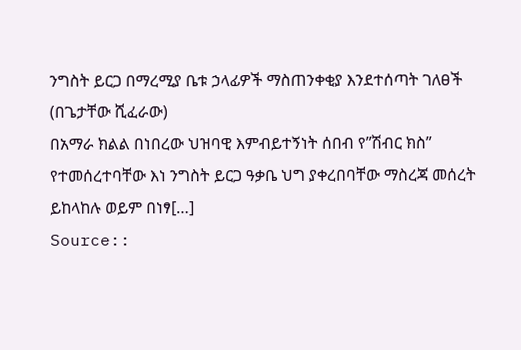ንግስት ይርጋ በማረሚያ ቤቱ ኃላፊዎች ማስጠንቀቂያ እንደተሰጣት ገለፀች
(በጌታቸው ሺፈራው)
በአማራ ክልል በነበረው ህዝባዊ እምብይተኝነት ሰበብ የ”ሽብር ክስ” የተመሰረተባቸው እነ ንግስት ይርጋ ዓቃቤ ህግ ያቀረበባቸው ማስረጃ መሰረት ይከላከሉ ወይም በነፃ[…]
Source::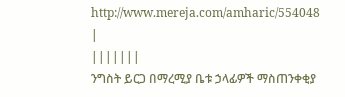http://www.mereja.com/amharic/554048
|
|||||||
ንግስት ይርጋ በማረሚያ ቤቱ ኃላፊዎች ማስጠንቀቂያ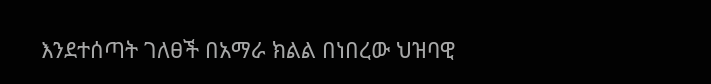እንደተሰጣት ገለፀች በአማራ ክልል በነበረው ህዝባዊ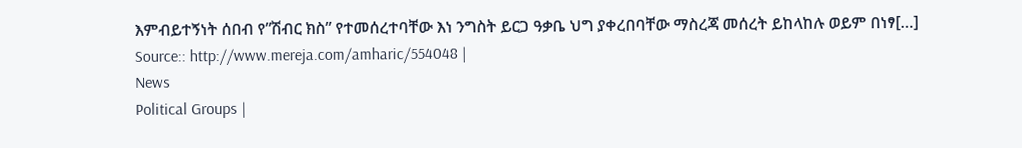እምብይተኝነት ሰበብ የ”ሽብር ክስ” የተመሰረተባቸው እነ ንግስት ይርጋ ዓቃቤ ህግ ያቀረበባቸው ማስረጃ መሰረት ይከላከሉ ወይም በነፃ[…] Source:: http://www.mereja.com/amharic/554048 |
News
Political Groups |